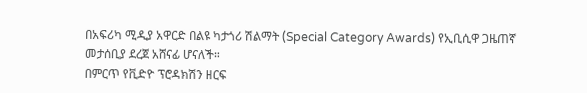በአፍሪካ ሚዲያ አዋርድ በልዩ ካታጎሪ ሽልማት (Special Category Awards) የኢቢሲዋ ጋዜጠኛ መታሰቢያ ደረጀ አሸናፊ ሆናለች።
በምርጥ የቪድዮ ፕሮዳክሽን ዘርፍ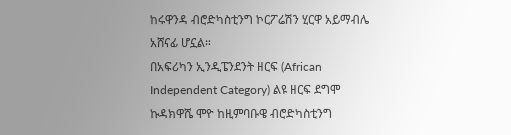ከሩዋንዳ ብሮድካስቲንግ ኮርፖሬሽን ሂርዋ አይማብሌ አሸናፊ ሆኗል።
በአፍሪካን ኢንዲፔንደንት ዘርፍ (African Independent Category) ልዩ ዘርፍ ደግሞ ኩዳክዋሼ ሞዮ ከዚምባቡዌ ብሮድካስቲንግ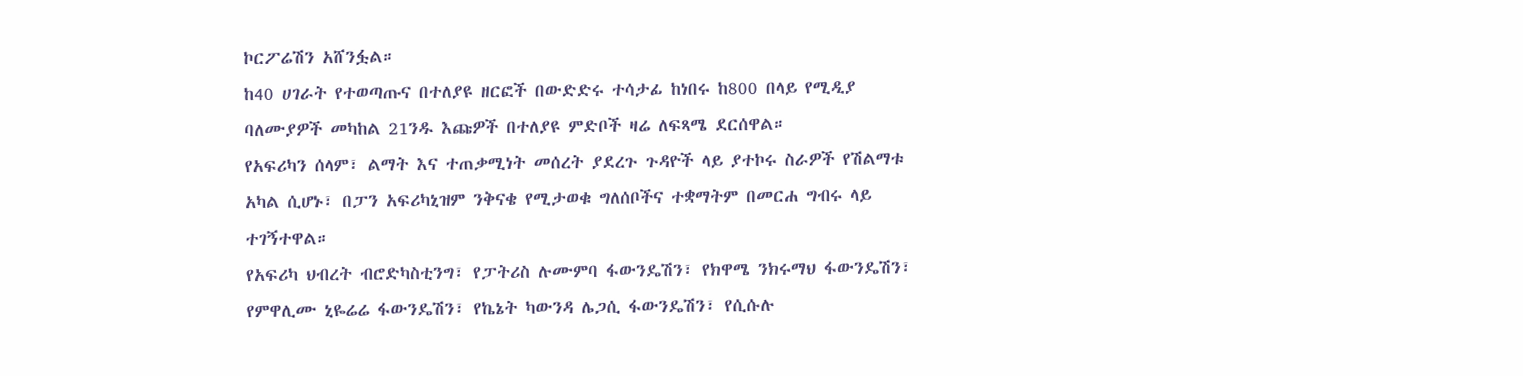ኮርፖሬሽን አሸንፏል።
ከ40 ሀገራት የተወጣጡና በተለያዩ ዘርፎች በውድድሩ ተሳታፊ ከነበሩ ከ800 በላይ የሚዲያ ባለሙያዎች መካከል 21ንዱ እጩዎች በተለያዩ ምድቦች ዛሬ ለፍጻሜ ደርሰዋል።
የአፍሪካን ሰላም፣ ልማት እና ተጠቃሚነት መሰረት ያደረጉ ጉዳዮች ላይ ያተኮሩ ስራዎች የሽልማቱ አካል ሲሆኑ፣ በፓን አፍሪካኒዝም ንቅናቄ የሚታወቁ ግለሰቦችና ተቋማትም በመርሐ ግብሩ ላይ ተገኝተዋል።
የአፍሪካ ህብረት ብሮድካስቲንግ፣ የፓትሪስ ሉሙምባ ፋውንዴሽን፣ የክዋሜ ንክሩማህ ፋውንዴሽን፣ የምዋሊሙ ኒዬሬሬ ፋውንዴሽን፣ የኬኔት ካውንዳ ሌጋሲ ፋውንዴሽን፣ የሲሱሉ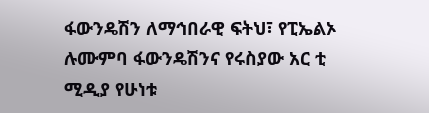ፋውንዴሽን ለማኅበራዊ ፍትህ፣ የፒኤልኦ ሉሙምባ ፋውንዴሽንና የሩስያው አር ቲ ሚዲያ የሁነቱ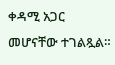ቀዳሚ አጋር መሆናቸው ተገልጿል።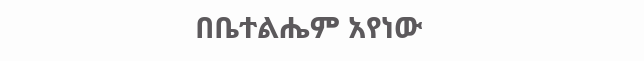በቤተልሔም አየነው